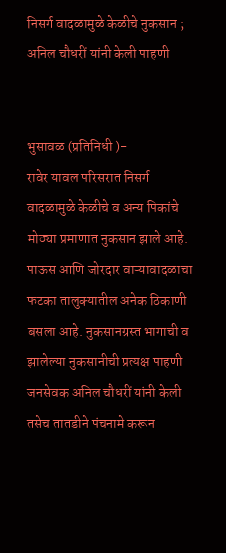निसर्ग वादळामुळे केळीचे नुकसान ; अनिल चौधरीं यांनी केली पाहणी


भुसावळ (प्रतिनिधी )-
रावेर यावल परिसरात निसर्ग वादळामुळे केळीचे व अन्य पिकांचे मोठ्या प्रमाणात नुकसान झाले आहे. पाऊस आणि जोरदार वाऱ्यावादळाचा फटका तालुक्यातील अनेक ठिकाणी बसला आहे. नुकसानग्रस्त भागाची व झालेल्या नुकसानीची प्रत्यक्ष पाहणी जनसेवक अनिल चौधरीं यांनी केली तसेच तातडीने पंचनामे करून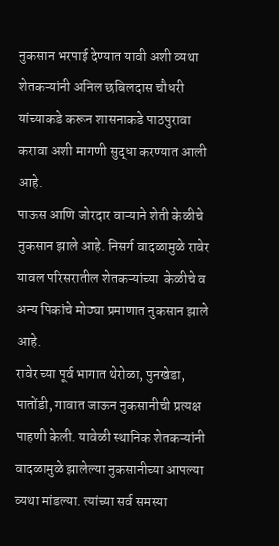नुकसान भरपाई देण्यात यावी अशी व्यथा  शेतकऱ्यांनी अनिल छबिलदास चौधरी यांच्याकडे करून शासनाकडे पाठपुरावा करावा अशी मागणी सुद्धा करण्यात आली आहे.
पाऊस आणि जोरदार वाऱ्याने शेती केळीचे नुकसान झाले आहे. निसर्ग वादळामुळे रावेर यावल परिसरातील शेतकऱ्यांच्या  केळीचे व अन्य पिकांचे मोठ्या प्रमाणात नुकसान झाले आहे.
रावेर च्या पूर्व भागात थेरोळा, पुनखेडा, पातोंडी, गावात जाऊन नुकसानीची प्रत्यक्ष पाहणी केली. यावेळी स्थानिक शेतकऱ्यांनी वादळामुळे झालेल्या नुकसानीच्या आपल्या व्यथा मांडल्या. त्यांच्या सर्व समस्या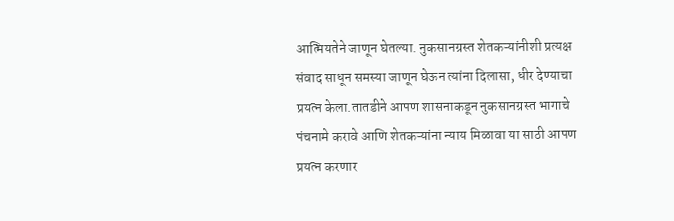आत्मियतेने जाणून घेतल्या. नुकसानग्रस्त शेतकऱ्यांनीशी प्रत्यक्ष संवाद साधून समस्या जाणून घेऊन त्यांना दिलासा, धीर देण्याचा प्रयत्न केला.तातडीने आपण शासनाकडून नुकसानग्रस्त भागाचे पंचनामे करावे आणि शेतकऱ्यांना न्याय मिळावा या साठी आपण प्रयत्न करणार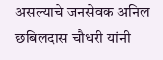असल्याचे जनसेवक अनिल छबिलदास चौधरी यांनी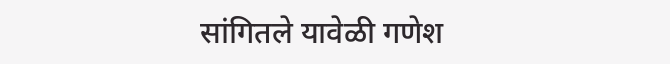सांगितले यावेळी गणेश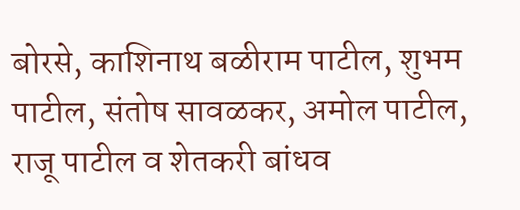बोरसे, काशिनाथ बळीराम पाटील, शुभम पाटील, संतोष सावळकर, अमोल पाटील, राजू पाटील व शेतकरी बांधव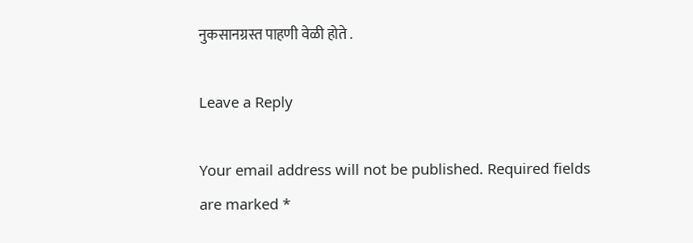नुकसानग्रस्त पाहणी वेळी होते .

Leave a Reply

Your email address will not be published. Required fields are marked *